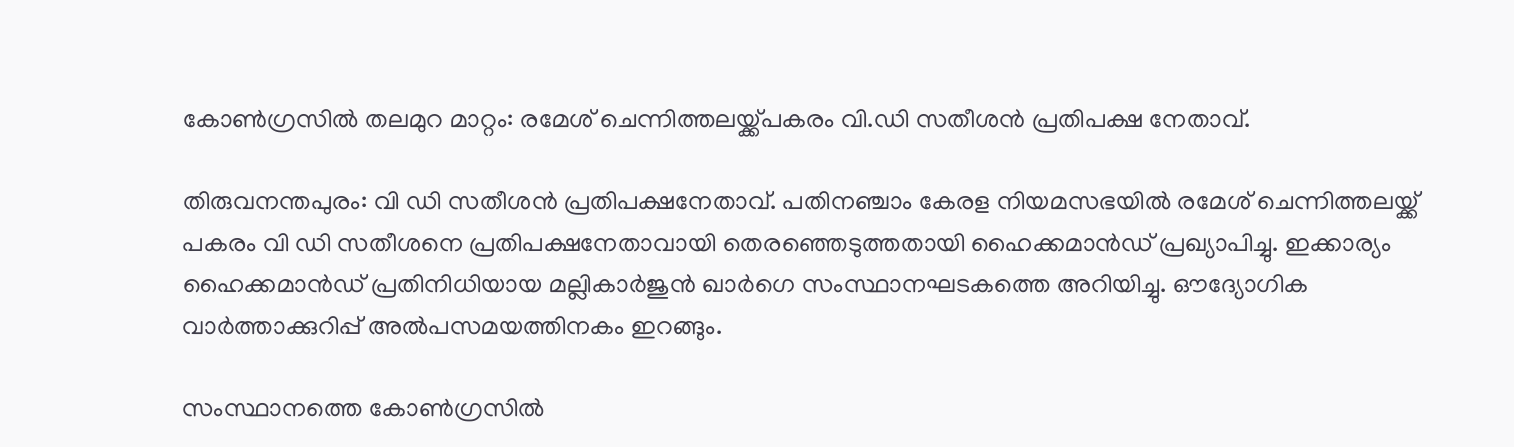കോണ്‍ഗ്രസില്‍ തലമുറ മാറ്റം: രമേശ്‌ ചെന്നിത്തലയ്ക്ക്പകരം വി.ഡി സതീശന്‍ പ്രതിപക്ഷ നേതാവ്.

തിരുവനന്തപുരം: വി ഡി സതീശന്‍ പ്രതിപക്ഷനേതാവ്. പതിനഞ്ചാം കേരള നിയമസഭയില്‍ രമേശ് ചെന്നിത്തലയ്ക്ക് പകരം വി ഡി സതീശനെ പ്രതിപക്ഷനേതാവായി തെരഞ്ഞെടുത്തതായി ഹൈക്കമാന്‍ഡ് പ്രഖ്യാപിച്ചു. ഇക്കാര്യം ഹൈക്കമാന്‍ഡ് പ്രതിനിധിയായ മല്ലികാര്‍ജുന്‍ ഖാര്‍ഗെ സംസ്ഥാനഘടകത്തെ അറിയിച്ചു. ഔദ്യോഗിക വാര്‍ത്താക്കുറിപ്പ് അല്‍പസമയത്തിനകം ഇറങ്ങും.

സംസ്ഥാനത്തെ കോണ്‍ഗ്രസില്‍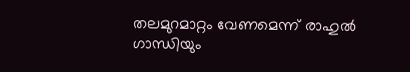തലമുറമാറ്റം വേണമെന്ന് രാഹുല്‍ ഗാന്ധിയും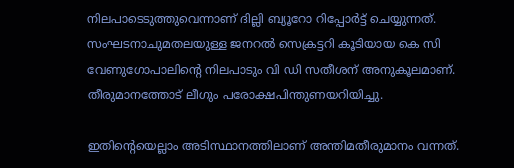നിലപാടെടുത്തുവെന്നാണ് ദില്ലി ബ്യൂറോ റിപ്പോര്‍ട്ട് ചെയ്യുന്നത്. സംഘടനാചുമതലയുള്ള ജനറല്‍ സെക്രട്ടറി കൂടിയായ കെ സി വേണുഗോപാലിന്‍റെ നിലപാടും വി ഡി സതീശന് അനുകൂലമാണ്. തീരുമാനത്തോട് ലീഗും പരോക്ഷപിന്തുണയറിയിച്ചു.

ഇതിന്‍റെയെല്ലാം അടിസ്ഥാനത്തിലാണ് അന്തിമതീരുമാനം വന്നത്.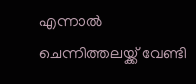എന്നാല്‍ ചെന്നിത്തലയ്ക്ക് വേണ്ടി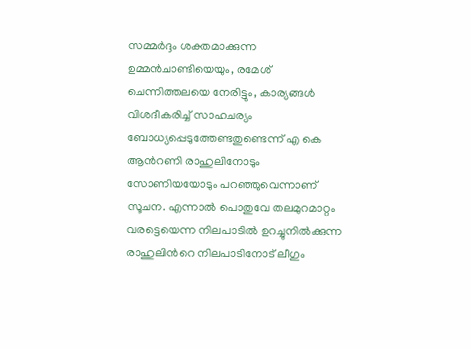സമ്മര്‍ദ്ദം ശക്തമാക്കുന്ന ഉമ്മന്‍ചാണ്ടിയെയും, രമേശ് ചെന്നിത്തലയെ നേരിട്ടും, കാര്യങ്ങള്‍ വിശദീകരിച്ച്‌ സാഹചര്യം ബോധ്യപ്പെടുത്തേണ്ടതുണ്ടെന്ന് എ കെ ആന്‍റണി രാഹുലിനോടും സോണിയയോടും പറഞ്ഞുവെന്നാണ് സൂചന. എന്നാല്‍ പൊതുവേ തലമുറമാറ്റം വരട്ടെയെന്ന നിലപാടില്‍ ഉറച്ചുനില്‍ക്കുന്ന രാഹുലിന്‍റെ നിലപാടിനോട് ലീഗും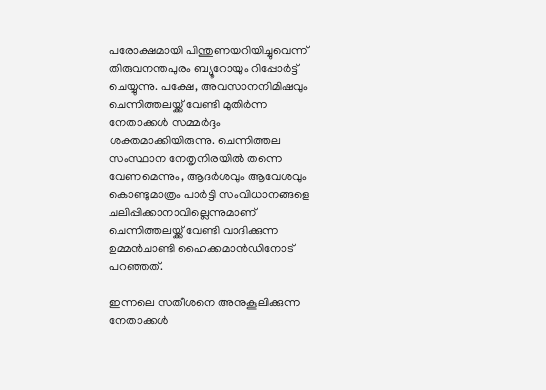പരോക്ഷമായി പിന്തുണയറിയിച്ചുവെന്ന് തിരുവനന്തപുരം ബ്യൂറോയും റിപ്പോര്‍ട്ട് ചെയ്യുന്നു. പക്ഷേ, അവസാനനിമിഷവും ചെന്നിത്തലയ്ക്ക് വേണ്ടി മുതിര്‍ന്ന നേതാക്കള്‍ സമ്മര്‍ദ്ദം ശക്തമാക്കിയിരുന്നു. ചെന്നിത്തല സംസ്ഥാന നേതൃനിരയില്‍ തന്നെ വേണമെന്നും, ആദര്‍ശവും ആവേശവും കൊണ്ടുമാത്രം പാര്‍ട്ടി സംവിധാനങ്ങളെ ചലിപ്പിക്കാനാവില്ലെന്നുമാണ് ചെന്നിത്തലയ്ക്ക് വേണ്ടി വാദിക്കുന്ന ഉമ്മന്‍ചാണ്ടി ഹൈക്കമാന്‍ഡിനോട് പറഞ്ഞത്.

ഇന്നലെ സതീശനെ അനുകൂലിക്കുന്ന നേതാക്കള്‍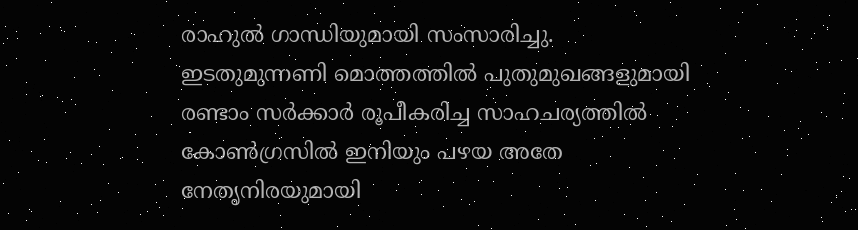രാഹുല്‍ ഗാന്ധിയുമായി സംസാരിച്ചു. ഇടതുമുന്നണി മൊത്തത്തില്‍ പുതുമുഖങ്ങളുമായി രണ്ടാം സര്‍ക്കാര്‍ രൂപീകരിച്ച സാഹചര്യത്തില്‍ കോണ്‍ഗ്രസില്‍ ഇനിയും പഴയ അതേ നേതൃനിരയുമായി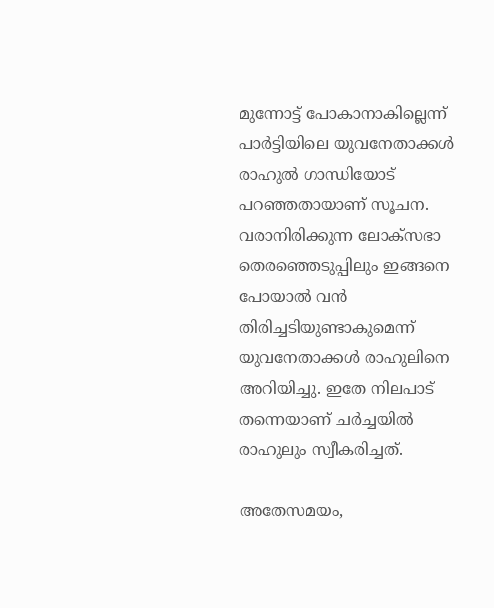മുന്നോട്ട് പോകാനാകില്ലെന്ന് പാര്‍ട്ടിയിലെ യുവനേതാക്കള്‍ രാഹുല്‍ ഗാന്ധിയോട് പറഞ്ഞതായാണ് സൂചന. വരാനിരിക്കുന്ന ലോക്സഭാ തെരഞ്ഞെടുപ്പിലും ഇങ്ങനെ പോയാല്‍ വന്‍ തിരിച്ചടിയുണ്ടാകുമെന്ന് യുവനേതാക്കള്‍ രാഹുലിനെ അറിയിച്ചു. ഇതേ നിലപാട് തന്നെയാണ് ചര്‍ച്ചയില്‍ രാഹുലും സ്വീകരിച്ചത്.

അതേസമയം,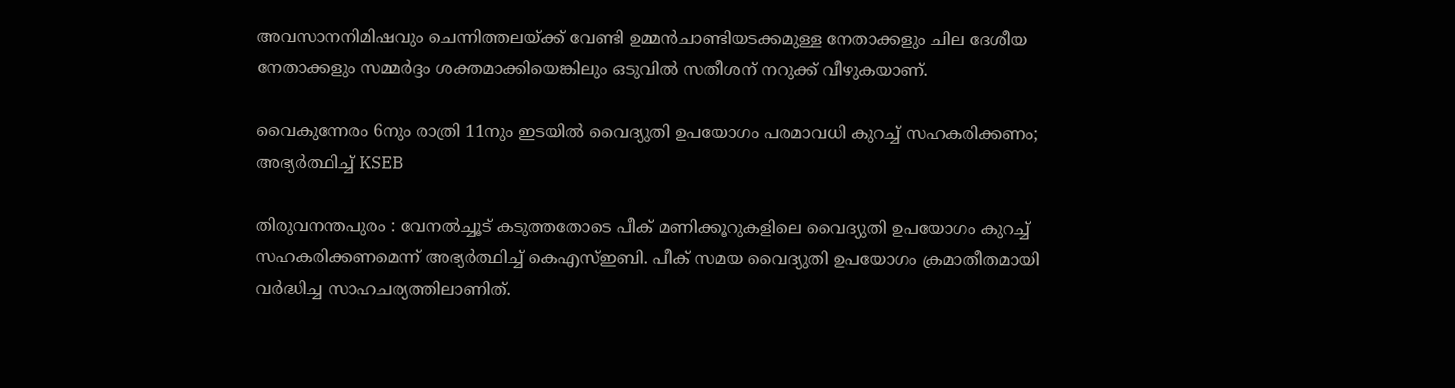അവസാനനിമിഷവും ചെന്നിത്തലയ്ക്ക് വേണ്ടി ഉമ്മന്‍ചാണ്ടിയടക്കമുള്ള നേതാക്കളും ചില ദേശീയ നേതാക്കളും സമ്മര്‍ദ്ദം ശക്തമാക്കിയെങ്കിലും ഒടുവില്‍ സതീശന് നറുക്ക് വീഴുകയാണ്.

വൈകുന്നേരം 6നും രാത്രി 11നും ഇടയിൽ വൈദ്യുതി ഉപയോഗം പരമാവധി കുറച്ച് സഹകരിക്കണം; അഭ്യർത്ഥിച്ച് KSEB

തിരുവനന്തപുരം : വേനല്‍ച്ചൂട് കടുത്തതോടെ പീക് മണിക്കൂറുകളിലെ വൈദ്യുതി ഉപയോഗം കുറച്ച് സഹകരിക്കണമെന്ന് അഭ്യര്‍ത്ഥിച്ച് കെഎസ്ഇബി. പീക് സമയ വൈദ്യുതി ഉപയോഗം ക്രമാതീതമായി വര്‍ദ്ധിച്ച സാഹചര്യത്തിലാണിത്.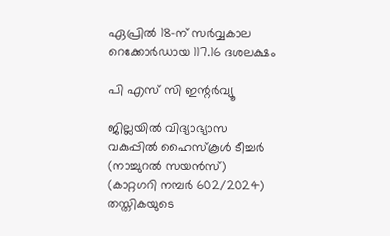ഏപ്രില്‍ 18-ന് സര്‍വ്വകാല റെക്കോര്‍ഡായ 117.16 ദശലക്ഷം

പി എസ് സി ഇന്റര്‍വ്യൂ

ജില്ലയില്‍ വിദ്യാഭ്യാസ വകുപ്പില്‍ ഹൈസ്‌കൂള്‍ ടീച്ചര്‍ (നാച്ചുറല്‍ സയന്‍സ്) (കാറ്റഗറി നമ്പര്‍ 602/2024) തസ്തികയുടെ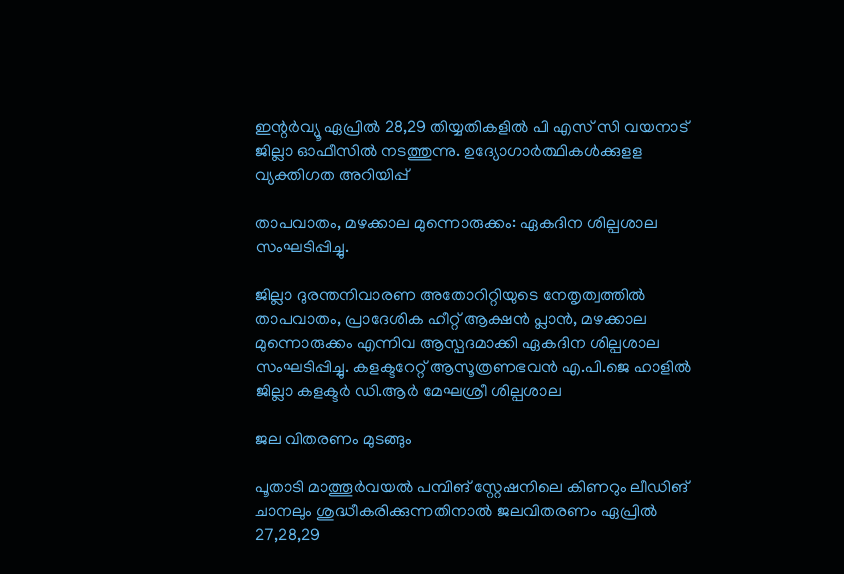ഇന്റര്‍വ്യൂ ഏപ്രില്‍ 28,29 തിയ്യതികളില്‍ പി എസ് സി വയനാട് ജില്ലാ ഓഫീസില്‍ നടത്തുന്നു. ഉദ്യോഗാര്‍ത്ഥികള്‍ക്കുളള വ്യക്തിഗത അറിയിപ്പ്

താപവാതം, മഴക്കാല മുന്നൊരുക്കം: ഏകദിന ശില്പശാല സംഘടിപ്പിച്ചു.

ജില്ലാ ദുരന്തനിവാരണ അതോറിറ്റിയുടെ നേതൃത്വത്തില്‍ താപവാതം, പ്രാദേശിക ഹീറ്റ് ആക്ഷന്‍ പ്ലാന്‍, മഴക്കാല മുന്നൊരുക്കം എന്നിവ ആസ്പദമാക്കി ഏകദിന ശില്പശാല സംഘടിപ്പിച്ചു. കളക്ടറേറ്റ് ആസൂത്രണഭവന്‍ എ.പി.ജെ ഹാളില്‍ ജില്ലാ കളക്ടര്‍ ഡി.ആര്‍ മേഘശ്രീ ശില്പശാല

ജല വിതരണം മുടങ്ങും

പൂതാടി മാത്തൂര്‍വയല്‍ പമ്പിങ് സ്റ്റേഷനിലെ കിണറും ലീഡിങ് ചാനലും ശുദ്ധീകരിക്കുന്നതിനാല്‍ ജലവിതരണം ഏപ്രില്‍ 27,28,29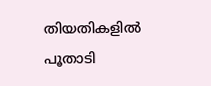തിയതികളില്‍ പൂതാടി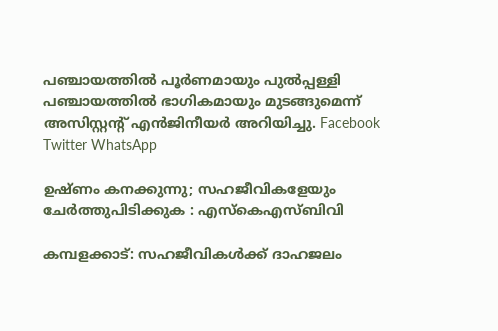പഞ്ചായത്തില്‍ പൂര്‍ണമായും പുല്‍പ്പള്ളി പഞ്ചായത്തില്‍ ഭാഗികമായും മുടങ്ങുമെന്ന് അസിസ്റ്റന്റ് എന്‍ജിനീയര്‍ അറിയിച്ചു. Facebook Twitter WhatsApp

ഉഷ്ണം കനക്കുന്നു; സഹജീവികളേയും ചേർത്തുപിടിക്കുക : എസ്കെഎസ്ബിവി

കമ്പളക്കാട്: സഹജീവികൾക്ക് ദാഹജലം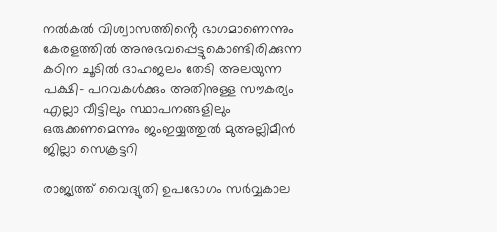നൽകൽ വിശ്വാസത്തിൻ്റെ ഭാഗമാണെന്നും കേരളത്തിൽ അനുഭവപ്പെട്ടുകൊണ്ടിരിക്കുന്ന കഠിന ചൂടിൽ ദാഹജലം തേടി അലയുന്ന പക്ഷി- പറവകൾക്കും അതിനുള്ള സൗകര്യം എല്ലാ വീട്ടിലും സ്ഥാപനങ്ങളിലും ഒരുക്കണമെന്നും ജംഇയ്യത്തുൽ മുഅല്ലിമീൻ ജില്ലാ സെക്രട്ടറി

രാജ്യത്ത് വൈദ്യുതി ഉപഭോഗം സർവ്വകാല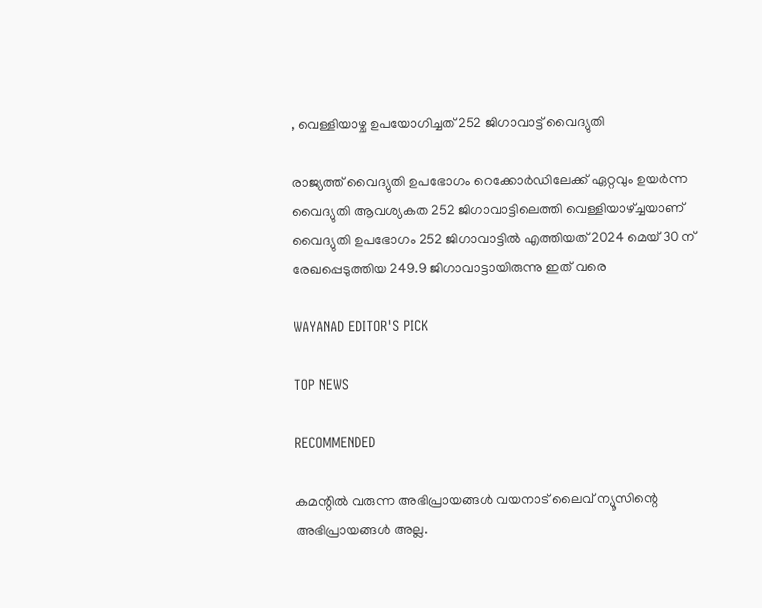, വെള്ളിയാഴ്ച ഉപയോഗിച്ചത് 252 ജിഗാവാട്ട് വൈദ്യുതി

രാജ്യത്ത് വൈദ്യുതി ഉപഭോഗം റെക്കോർഡിലേക്ക് ഏറ്റവും ഉയർന്ന വൈദ്യുതി ആവശ്യകത 252 ജിഗാവാട്ടിലെത്തി വെള്ളിയാഴ്ച്ചയാണ് വൈദ്യുതി ഉപഭോഗം 252 ജിഗാവാട്ടിൽ എത്തിയത് 2024 മെയ് 30 ന് രേഖപ്പെടുത്തിയ 249.9 ജിഗാവാട്ടായിരുന്നു ഇത് വരെ

WAYANAD EDITOR'S PICK

TOP NEWS

RECOMMENDED

കമന്റിൽ വരുന്ന അഭിപ്രായങ്ങൾ വയനാട് ലൈവ് ന്യൂസിന്റെ അഭിപ്രായങ്ങൾ അല്ല.